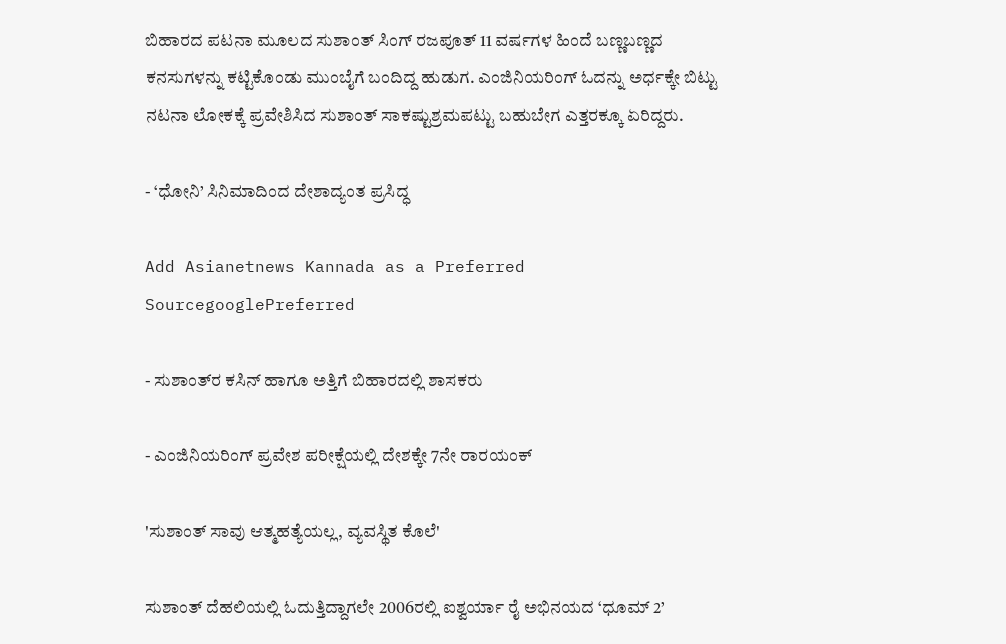ಬಿಹಾರದ ಪಟನಾ ಮೂಲದ ಸುಶಾಂತ್‌ ಸಿಂಗ್‌ ರಜಪೂತ್‌ 11 ವರ್ಷಗಳ ಹಿಂದೆ ಬಣ್ಣಬಣ್ಣದ ಕನಸುಗಳನ್ನು ಕಟ್ಟಿಕೊಂಡು ಮುಂಬೈಗೆ ಬಂದಿದ್ದ ಹುಡುಗ. ಎಂಜಿನಿಯರಿಂಗ್‌ ಓದನ್ನು ಅರ್ಧಕ್ಕೇ ಬಿಟ್ಟು ನಟನಾ ಲೋಕಕ್ಕೆ ಪ್ರವೇಶಿಸಿದ ಸುಶಾಂತ್‌ ಸಾಕಷ್ಟುಶ್ರಮಪಟ್ಟು ಬಹುಬೇಗ ಎತ್ತರಕ್ಕೂ ಏರಿದ್ದರು.

- ‘ಧೋನಿ’ ಸಿನಿಮಾದಿಂದ ದೇಶಾದ್ಯಂತ ಪ್ರಸಿದ್ಧ

Add Asianetnews Kannada as a Preferred SourcegooglePreferred

- ಸುಶಾಂತ್‌ರ ಕಸಿನ್‌ ಹಾಗೂ ಅತ್ತಿಗೆ ಬಿಹಾರದಲ್ಲಿ ಶಾಸಕರು

- ಎಂಜಿನಿಯರಿಂಗ್‌ ಪ್ರವೇಶ ಪರೀಕ್ಷೆಯಲ್ಲಿ ದೇಶಕ್ಕೇ 7ನೇ ರಾರ‍ಯಂಕ್‌

'ಸುಶಾಂತ್ ಸಾವು ಆತ್ಮಹತ್ಯೆಯಲ್ಲ, ವ್ಯವಸ್ಥಿತ ಕೊಲೆ'

ಸುಶಾಂತ್‌ ದೆಹಲಿಯಲ್ಲಿ ಓದುತ್ತಿದ್ದಾಗಲೇ 2006ರಲ್ಲಿ ಐಶ್ವರ್ಯಾ ರೈ ಅಭಿನಯದ ‘ಧೂಮ್‌ 2’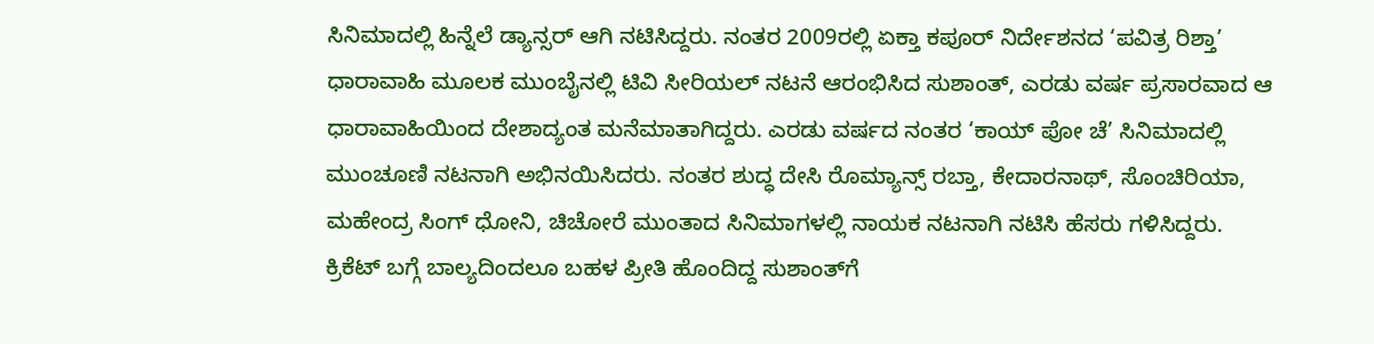ಸಿನಿಮಾದಲ್ಲಿ ಹಿನ್ನೆಲೆ ಡ್ಯಾನ್ಸರ್‌ ಆಗಿ ನಟಿಸಿದ್ದರು. ನಂತರ 2009ರಲ್ಲಿ ಏಕ್ತಾ ಕಪೂರ್‌ ನಿರ್ದೇಶನದ ‘ಪವಿತ್ರ ರಿಶ್ತಾ’ ಧಾರಾವಾಹಿ ಮೂಲಕ ಮುಂಬೈನಲ್ಲಿ ಟಿವಿ ಸೀರಿಯಲ್‌ ನಟನೆ ಆರಂಭಿಸಿದ ಸುಶಾಂತ್‌, ಎರಡು ವರ್ಷ ಪ್ರಸಾರವಾದ ಆ ಧಾರಾವಾಹಿಯಿಂದ ದೇಶಾದ್ಯಂತ ಮನೆಮಾತಾಗಿದ್ದರು. ಎರಡು ವರ್ಷದ ನಂತರ ‘ಕಾಯ್‌ ಪೋ ಚೆ’ ಸಿನಿಮಾದಲ್ಲಿ ಮುಂಚೂಣಿ ನಟನಾಗಿ ಅಭಿನಯಿಸಿದರು. ನಂತರ ಶುದ್ಧ ದೇಸಿ ರೊಮ್ಯಾನ್ಸ್‌ ರಬ್ತಾ, ಕೇದಾರನಾಥ್‌, ಸೊಂಚಿರಿಯಾ, ಮಹೇಂದ್ರ ಸಿಂಗ್‌ ಧೋನಿ, ಚಿಚೋರೆ ಮುಂತಾದ ಸಿನಿಮಾಗಳಲ್ಲಿ ನಾಯಕ ನಟನಾಗಿ ನಟಿಸಿ ಹೆಸರು ಗಳಿಸಿದ್ದರು. ಕ್ರಿಕೆಟ್‌ ಬಗ್ಗೆ ಬಾಲ್ಯದಿಂದಲೂ ಬಹಳ ಪ್ರೀತಿ ಹೊಂದಿದ್ದ ಸುಶಾಂತ್‌ಗೆ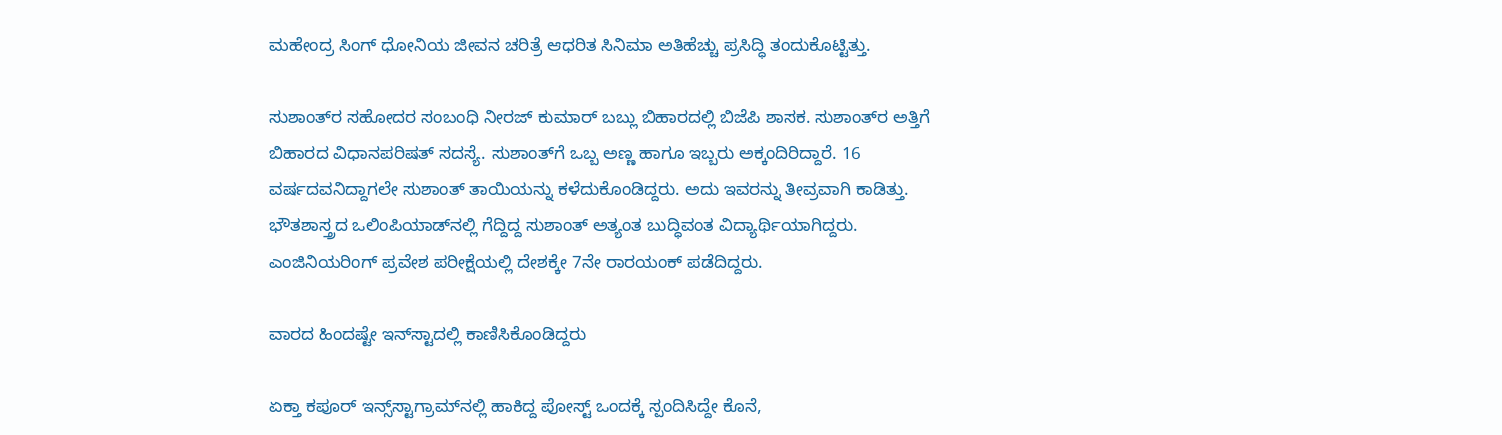ಮಹೇಂದ್ರ ಸಿಂಗ್‌ ಧೋನಿಯ ಜೀವನ ಚರಿತ್ರೆ ಆಧರಿತ ಸಿನಿಮಾ ಅತಿಹೆಚ್ಚು ಪ್ರಸಿದ್ಧಿ ತಂದುಕೊಟ್ಟಿತ್ತು.

ಸುಶಾಂತ್‌ರ ಸಹೋದರ ಸಂಬಂಧಿ ನೀರಜ್‌ ಕುಮಾರ್‌ ಬಬ್ಲು ಬಿಹಾರದಲ್ಲಿ ಬಿಜೆಪಿ ಶಾಸಕ. ಸುಶಾಂತ್‌ರ ಅತ್ತಿಗೆ ಬಿಹಾರದ ವಿಧಾನಪರಿಷತ್‌ ಸದಸ್ಯೆ. ಸುಶಾಂತ್‌ಗೆ ಒಬ್ಬ ಅಣ್ಣ ಹಾಗೂ ಇಬ್ಬರು ಅಕ್ಕಂದಿರಿದ್ದಾರೆ. 16 ವರ್ಷದವನಿದ್ದಾಗಲೇ ಸುಶಾಂತ್‌ ತಾಯಿಯನ್ನು ಕಳೆದುಕೊಂಡಿದ್ದರು. ಅದು ಇವರನ್ನು ತೀವ್ರವಾಗಿ ಕಾಡಿತ್ತು. ಭೌತಶಾಸ್ತ್ರದ ಒಲಿಂಪಿಯಾಡ್‌ನಲ್ಲಿ ಗೆದ್ದಿದ್ದ ಸುಶಾಂತ್‌ ಅತ್ಯಂತ ಬುದ್ಧಿವಂತ ವಿದ್ಯಾರ್ಥಿಯಾಗಿದ್ದರು. ಎಂಜಿನಿಯರಿಂಗ್‌ ಪ್ರವೇಶ ಪರೀಕ್ಷೆಯಲ್ಲಿ ದೇಶಕ್ಕೇ 7ನೇ ರಾರ‍ಯಂಕ್‌ ಪಡೆದಿದ್ದರು.

ವಾರದ ಹಿಂದಷ್ಟೇ ಇನ್‌ಸ್ಟಾದಲ್ಲಿ ಕಾಣಿಸಿಕೊಂಡಿದ್ದರು

ಏಕ್ತಾ ಕಪೂರ್‌ ಇನ್ಸ್‌ಸ್ಟಾಗ್ರಾಮ್‌ನಲ್ಲಿ ಹಾಕಿದ್ದ ಪೋಸ್ಟ್‌ ಒಂದಕ್ಕೆ ಸ್ಪಂದಿಸಿದ್ದೇ ಕೊನೆ,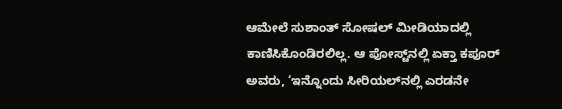ಆಮೇಲೆ ಸುಶಾಂತ್‌ ಸೋಷಲ್‌ ಮೀಡಿಯಾದಲ್ಲಿ ಕಾಣಿಸಿಕೊಂಡಿರಲಿಲ್ಲ. ಆ ಪೋಸ್ಟ್‌ನಲ್ಲಿ ಏಕ್ತಾ ಕಪೂರ್‌ ಅವರು, ‘ಇನ್ನೊಂದು ಸೀರಿಯಲ್‌ನಲ್ಲಿ ಎರಡನೇ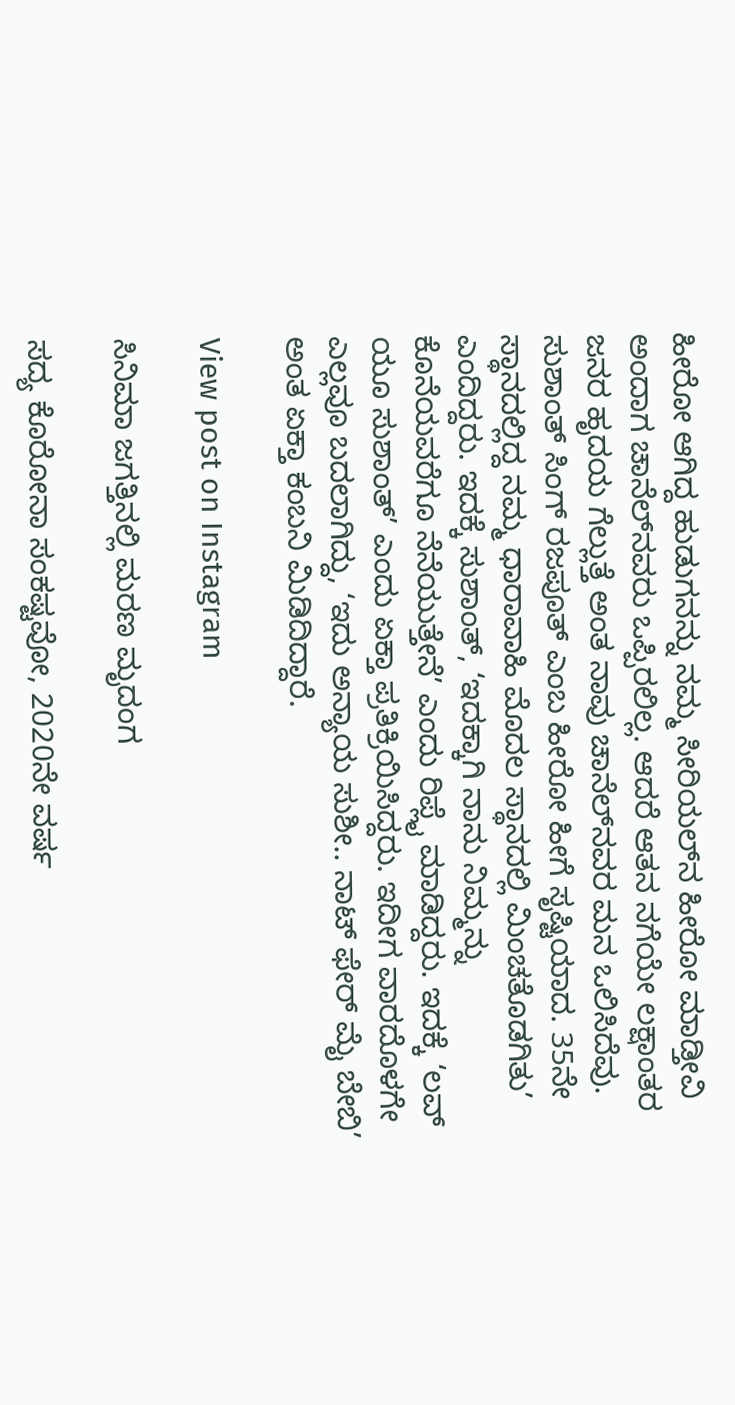ಹೀರೋ ಆಗಿದ್ದ ಹುಡುಗನನ್ನು ನಮ್ಮ ಸೀರಿಯಲ್‌ನ ಹೀರೋ ಮಾಡ್ತೀವಿ ಅಂದಾಗ ಚಾನೆಲ್‌ನವರು ಒಪ್ಪಿರಲಿಲ್ಲ. ಆದರೆ ಆತನ ನಗೆಯೇ ಲಕ್ಷಾಂತರ ಜನರ ಹೃದಯ ಗೆಲ್ಲುತ್ತೆ ಅಂತ ನಾವು ಚಾನೆಲ್‌ನವರ ಮನ ಒಲಿಸಿದೆವು. ಸುಶಾಂತ್‌ ಸಿಂಗ್‌ ರಜಪೂತ್‌ ಎಂಬ ಹೀರೋ ಹೀಗೆ ಸೃಷ್ಟಿಯಾದ. 35ನೇ ಸ್ಥಾನದಲ್ಲಿದ್ದ ನಮ್ಮ ಧಾರಾವಾಹಿ ಮೊದಲ ಸ್ಥಾನದಲ್ಲಿ ಮಿಂಚತೊಡಗಿತು’ ಎಂದಿದ್ದರು. ಇದಕ್ಕೆ ಸುಶಾಂತ್‌, ‘ಇದಕ್ಕಾಗಿ ನಾನು ನಿಮ್ಮನ್ನು ಕೊನೆಯವರೆಗೂ ನೆನೆಯುತ್ತೇನೆ’ ಎಂದು ರಿಪ್ಲೈ ಮಾಡಿದ್ದರು. ಇದಕ್ಕೆ ‘ಲವ್‌ ಯೂ ಸುಶಾಂತ್‌’ ಎಂದು ಏಕ್ತಾ ಪ್ರತಿಕ್ರಿಯಿಸಿದ್ದರು. ಇದೀಗ ವಾರದೊಳಗೇ ಎಲ್ಲವೂ ಬದಲಾಗಿದ್ದು, ‘ಇದು ಅನ್ಯಾಯ ಸುಶೀ.. ನಾಟ್‌ ಫೇರ್‌ ಮೈ ಬೇಬಿ’ ಅಂತ ಏಕ್ತಾ ಕಂಬನಿ ಮಿಡಿದಿದ್ದಾರೆ.

View post on Instagram

ಸಿನಿಮಾ ಜಗತ್ತಿನಲ್ಲಿ ಮರಣ ಮೃದಂಗ

ಸದ್ಯ ಕೊರೋನಾ ಸಂಕಷ್ಟವೋ, 2020ನೇ ವರ್ಷ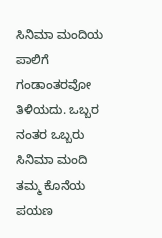ಸಿನಿಮಾ ಮಂದಿಯ ಪಾಲಿಗೆ ಗಂಡಾಂತರವೋ ತಿಳಿಯದು. ಒಬ್ಬರ ನಂತರ ಒಬ್ಬರು ಸಿನಿಮಾ ಮಂದಿ ತಮ್ಮ ಕೊನೆಯ ಪಯಣ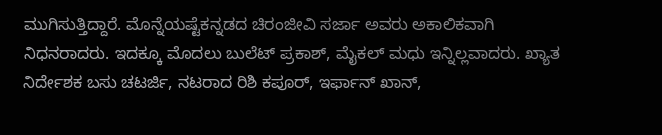ಮುಗಿಸುತ್ತಿದ್ದಾರೆ. ಮೊನ್ನೆಯಷ್ಟೆಕನ್ನಡದ ಚಿರಂಜೀವಿ ಸರ್ಜಾ ಅವರು ಅಕಾಲಿಕವಾಗಿ ನಿಧನರಾದರು. ಇದಕ್ಕೂ ಮೊದಲು ಬುಲೆಟ್‌ ಪ್ರಕಾಶ್‌, ಮೈಕಲ್‌ ಮಧು ಇನ್ನಿಲ್ಲವಾದರು. ಖ್ಯಾತ ನಿರ್ದೇಶಕ ಬಸು ಚಟರ್ಜಿ, ನಟರಾದ ರಿಶಿ ಕಪೂರ್‌, ಇರ್ಫಾನ್‌ ಖಾನ್‌,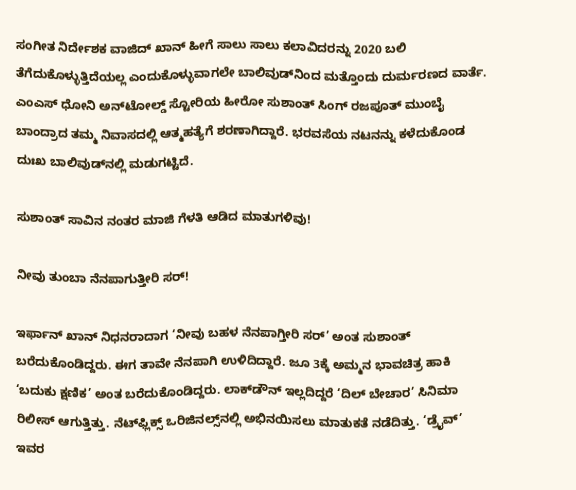ಸಂಗೀತ ನಿರ್ದೇಶಕ ವಾಜಿದ್‌ ಖಾನ್‌ ಹೀಗೆ ಸಾಲು ಸಾಲು ಕಲಾವಿದರನ್ನು 2020 ಬಲಿ ತೆಗೆದುಕೊಳ್ಳುತ್ತಿದೆಯಲ್ಲ ಎಂದುಕೊಳ್ಳುವಾಗಲೇ ಬಾಲಿವುಡ್‌ನಿಂದ ಮತ್ತೊಂದು ದುರ್ಮರಣದ ವಾರ್ತೆ. ಎಂಎಸ್‌ ಧೋನಿ ಅನ್‌ಟೋಲ್ಡ್‌ ಸ್ಟೋರಿಯ ಹೀರೋ ಸುಶಾಂತ್‌ ಸಿಂಗ್‌ ರಜಪೂತ್‌ ಮುಂಬೈ ಬಾಂದ್ರಾದ ತಮ್ಮ ನಿವಾಸದಲ್ಲಿ ಆತ್ಮಹತ್ಯೆಗೆ ಶರಣಾಗಿದ್ದಾರೆ. ಭರವಸೆಯ ನಟನನ್ನು ಕಳೆದುಕೊಂಡ ದುಃಖ ಬಾಲಿವುಡ್‌ನಲ್ಲಿ ಮಡುಗಟ್ಟಿದೆ.

ಸುಶಾಂತ್ ಸಾವಿನ ನಂತರ ಮಾಜಿ ಗೆಳತಿ ಆಡಿದ ಮಾತುಗಳಿವು!

ನೀವು ತುಂಬಾ ನೆನಪಾಗುತ್ತೀರಿ ಸರ್‌!

ಇರ್ಫಾನ್‌ ಖಾನ್‌ ನಿಧನರಾದಾಗ ‘ನೀವು ಬಹಳ ನೆನಪಾಗ್ತೀರಿ ಸರ್‌’ ಅಂತ ಸುಶಾಂತ್‌ ಬರೆದುಕೊಂಡಿದ್ದರು. ಈಗ ತಾವೇ ನೆನಪಾಗಿ ಉಳಿದಿದ್ದಾರೆ. ಜೂ 3ಕ್ಕೆ ಅಮ್ಮನ ಭಾವಚಿತ್ರ ಹಾಕಿ ‘ಬದುಕು ಕ್ಷಣಿಕ’ ಅಂತ ಬರೆದುಕೊಂಡಿದ್ದರು. ಲಾಕ್‌ಡೌನ್‌ ಇಲ್ಲದಿದ್ದರೆ ‘ದಿಲ್‌ ಬೇಚಾರ’ ಸಿನಿಮಾ ರಿಲೀಸ್‌ ಆಗುತ್ತಿತ್ತು. ನೆಟ್‌ಫ್ಲಿಕ್ಸ್‌ ಒರಿಜಿನಲ್ಸ್‌ನಲ್ಲಿ ಅಭಿನಯಿಸಲು ಮಾತುಕತೆ ನಡೆದಿತ್ತು. ‘ಡ್ರೈವ್‌’ ಇವರ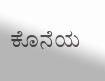ಕೊನೆಯ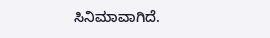ಸಿನಿಮಾವಾಗಿದೆ.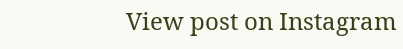View post on Instagram